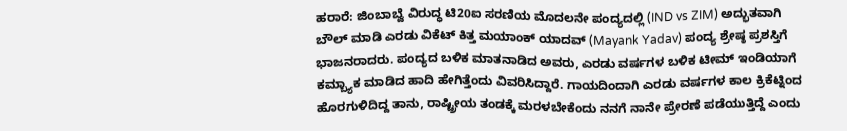ಹರಾರೆ: ಜಿಂಬಾಬ್ವೆ ವಿರುದ್ಧ ಟಿ20ಐ ಸರಣಿಯ ಮೊದಲನೇ ಪಂದ್ಯದಲ್ಲಿ (IND vs ZIM) ಅದ್ಭುತವಾಗಿ ಬೌಲ್ ಮಾಡಿ ಎರಡು ವಿಕೆಟ್ ಕಿತ್ತ ಮಯಾಂಕ್ ಯಾದವ್ (Mayank Yadav) ಪಂದ್ಯ ಶ್ರೇಷ್ಠ ಪ್ರಶಸ್ತಿಗೆ ಭಾಜನರಾದರು. ಪಂದ್ಯದ ಬಳಿಕ ಮಾತನಾಡಿದ ಅವರು, ಎರಡು ವರ್ಷಗಳ ಬಳಿಕ ಟೀಮ್ ಇಂಡಿಯಾಗೆ ಕಮ್ಬ್ಯಾಕ ಮಾಡಿದ ಹಾದಿ ಹೇಗಿತ್ತೆಂದು ವಿವರಿಸಿದ್ದಾರೆ. ಗಾಯದಿಂದಾಗಿ ಎರಡು ವರ್ಷಗಳ ಕಾಲ ಕ್ರಿಕೆಟ್ನಿಂದ ಹೊರಗುಳಿದಿದ್ದ ತಾನು, ರಾಷ್ಟ್ರೀಯ ತಂಡಕ್ಕೆ ಮರಳಬೇಕೆಂದು ನನಗೆ ನಾನೇ ಪ್ರೇರಣೆ ಪಡೆಯುತ್ತಿದ್ದೆ ಎಂದು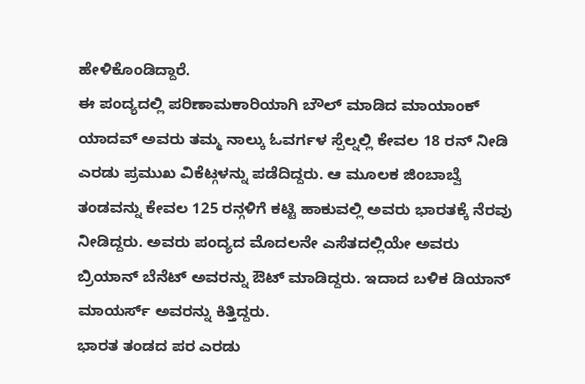ಹೇಳಿಕೊಂಡಿದ್ದಾರೆ.
ಈ ಪಂದ್ಯದಲ್ಲಿ ಪರಿಣಾಮಕಾರಿಯಾಗಿ ಬೌಲ್ ಮಾಡಿದ ಮಾಯಾಂಕ್ ಯಾದವ್ ಅವರು ತಮ್ಮ ನಾಲ್ಕು ಓವರ್ಗಳ ಸ್ಪೆಲ್ನಲ್ಲಿ ಕೇವಲ 18 ರನ್ ನೀಡಿ ಎರಡು ಪ್ರಮುಖ ವಿಕೆಟ್ಗಳನ್ನು ಪಡೆದಿದ್ದರು. ಆ ಮೂಲಕ ಜಿಂಬಾಬ್ವೆ ತಂಡವನ್ನು ಕೇವಲ 125 ರನ್ಗಳಿಗೆ ಕಟ್ಟಿ ಹಾಕುವಲ್ಲಿ ಅವರು ಭಾರತಕ್ಕೆ ನೆರವು ನೀಡಿದ್ದರು. ಅವರು ಪಂದ್ಯದ ಮೊದಲನೇ ಎಸೆತದಲ್ಲಿಯೇ ಅವರು ಬ್ರಿಯಾನ್ ಬೆನೆಟ್ ಅವರನ್ನು ಔಟ್ ಮಾಡಿದ್ದರು. ಇದಾದ ಬಳಿಕ ಡಿಯಾನ್ ಮಾಯರ್ಸ್ ಅವರನ್ನು ಕಿತ್ತಿದ್ದರು.
ಭಾರತ ತಂಡದ ಪರ ಎರಡು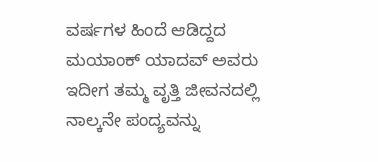ವರ್ಷಗಳ ಹಿಂದೆ ಆಡಿದ್ದದ ಮಯಾಂಕ್ ಯಾದವ್ ಅವರು ಇದೀಗ ತಮ್ಮ ವೃತ್ತಿ ಜೀವನದಲ್ಲಿ ನಾಲ್ಕನೇ ಪಂದ್ಯವನ್ನು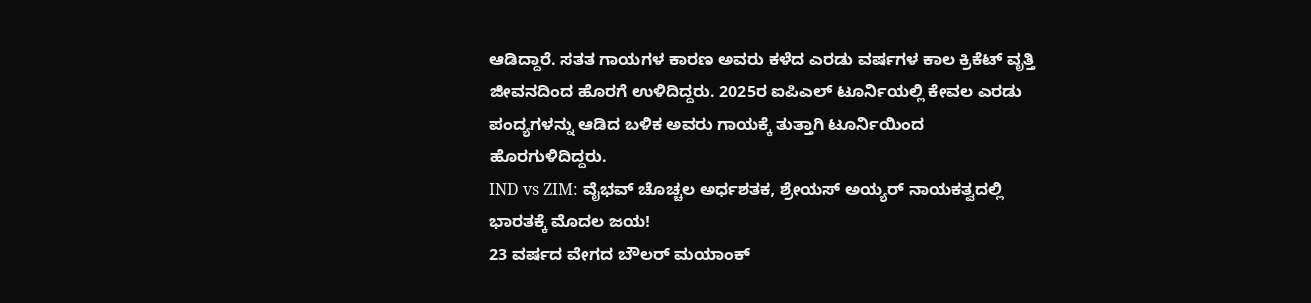ಆಡಿದ್ದಾರೆ. ಸತತ ಗಾಯಗಳ ಕಾರಣ ಅವರು ಕಳೆದ ಎರಡು ವರ್ಷಗಳ ಕಾಲ ಕ್ರಿಕೆಟ್ ವೃತ್ತಿ ಜೀವನದಿಂದ ಹೊರಗೆ ಉಳಿದಿದ್ದರು. 2025ರ ಐಪಿಎಲ್ ಟೂರ್ನಿಯಲ್ಲಿ ಕೇವಲ ಎರಡು ಪಂದ್ಯಗಳನ್ನು ಆಡಿದ ಬಳಿಕ ಅವರು ಗಾಯಕ್ಕೆ ತುತ್ತಾಗಿ ಟೂರ್ನಿಯಿಂದ ಹೊರಗುಳಿದಿದ್ದರು.
IND vs ZIM: ವೈಭವ್ ಚೊಚ್ಚಲ ಅರ್ಧಶತಕ, ಶ್ರೇಯಸ್ ಅಯ್ಯರ್ ನಾಯಕತ್ವದಲ್ಲಿ ಭಾರತಕ್ಕೆ ಮೊದಲ ಜಯ!
23 ವರ್ಷದ ವೇಗದ ಬೌಲರ್ ಮಯಾಂಕ್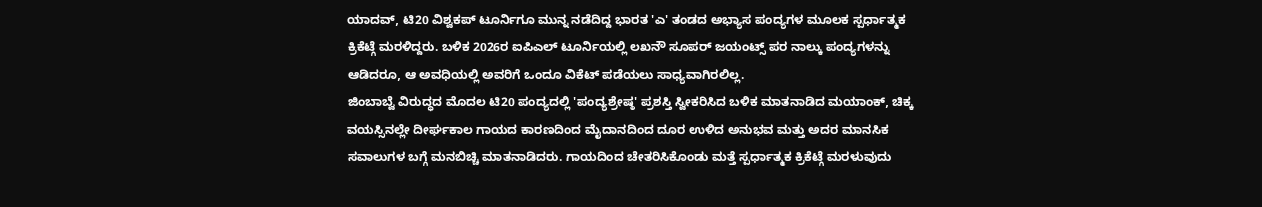ಯಾದವ್, ಟಿ20 ವಿಶ್ವಕಪ್ ಟೂರ್ನಿಗೂ ಮುನ್ನ ನಡೆದಿದ್ದ ಭಾರತ 'ಎ' ತಂಡದ ಅಭ್ಯಾಸ ಪಂದ್ಯಗಳ ಮೂಲಕ ಸ್ಪರ್ಧಾತ್ಮಕ ಕ್ರಿಕೆಟ್ಗೆ ಮರಳಿದ್ದರು. ಬಳಿಕ 2026ರ ಐಪಿಎಲ್ ಟೂರ್ನಿಯಲ್ಲಿ ಲಖನೌ ಸೂಪರ್ ಜಯಂಟ್ಸ್ ಪರ ನಾಲ್ಕು ಪಂದ್ಯಗಳನ್ನು ಆಡಿದರೂ, ಆ ಅವಧಿಯಲ್ಲಿ ಅವರಿಗೆ ಒಂದೂ ವಿಕೆಟ್ ಪಡೆಯಲು ಸಾಧ್ಯವಾಗಿರಲಿಲ್ಲ.
ಜಿಂಬಾಬ್ವೆ ವಿರುದ್ಧದ ಮೊದಲ ಟಿ20 ಪಂದ್ಯದಲ್ಲಿ 'ಪಂದ್ಯಶ್ರೇಷ್ಠ' ಪ್ರಶಸ್ತಿ ಸ್ವೀಕರಿಸಿದ ಬಳಿಕ ಮಾತನಾಡಿದ ಮಯಾಂಕ್, ಚಿಕ್ಕ ವಯಸ್ಸಿನಲ್ಲೇ ದೀರ್ಘಕಾಲ ಗಾಯದ ಕಾರಣದಿಂದ ಮೈದಾನದಿಂದ ದೂರ ಉಳಿದ ಅನುಭವ ಮತ್ತು ಅದರ ಮಾನಸಿಕ ಸವಾಲುಗಳ ಬಗ್ಗೆ ಮನಬಿಚ್ಚಿ ಮಾತನಾಡಿದರು. ಗಾಯದಿಂದ ಚೇತರಿಸಿಕೊಂಡು ಮತ್ತೆ ಸ್ಪರ್ಧಾತ್ಮಕ ಕ್ರಿಕೆಟ್ಗೆ ಮರಳುವುದು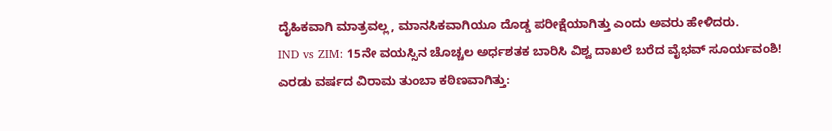ದೈಹಿಕವಾಗಿ ಮಾತ್ರವಲ್ಲ, ಮಾನಸಿಕವಾಗಿಯೂ ದೊಡ್ಡ ಪರೀಕ್ಷೆಯಾಗಿತ್ತು ಎಂದು ಅವರು ಹೇಳಿದರು.
IND vs ZIM: 15ನೇ ವಯಸ್ಸಿನ ಚೊಚ್ಚಲ ಅರ್ಧಶತಕ ಬಾರಿಸಿ ವಿಶ್ವ ದಾಖಲೆ ಬರೆದ ವೈಭವ್ ಸೂರ್ಯವಂಶಿ!
ಎರಡು ವರ್ಷದ ವಿರಾಮ ತುಂಬಾ ಕಠಿಣವಾಗಿತ್ತು: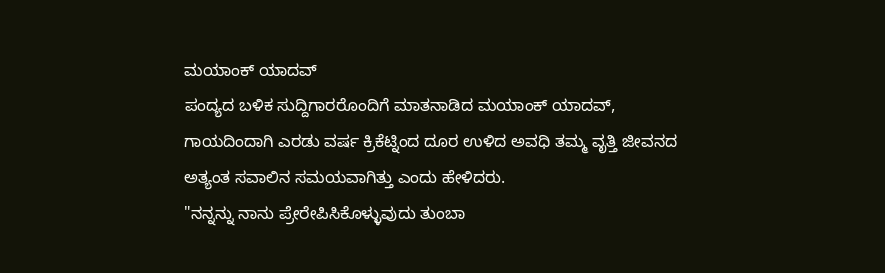ಮಯಾಂಕ್ ಯಾದವ್
ಪಂದ್ಯದ ಬಳಿಕ ಸುದ್ದಿಗಾರರೊಂದಿಗೆ ಮಾತನಾಡಿದ ಮಯಾಂಕ್ ಯಾದವ್, ಗಾಯದಿಂದಾಗಿ ಎರಡು ವರ್ಷ ಕ್ರಿಕೆಟ್ನಿಂದ ದೂರ ಉಳಿದ ಅವಧಿ ತಮ್ಮ ವೃತ್ತಿ ಜೀವನದ ಅತ್ಯಂತ ಸವಾಲಿನ ಸಮಯವಾಗಿತ್ತು ಎಂದು ಹೇಳಿದರು.
"ನನ್ನನ್ನು ನಾನು ಪ್ರೇರೇಪಿಸಿಕೊಳ್ಳುವುದು ತುಂಬಾ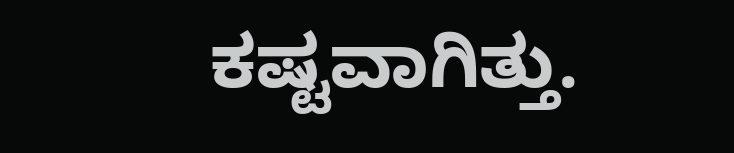ಕಷ್ಟವಾಗಿತ್ತು.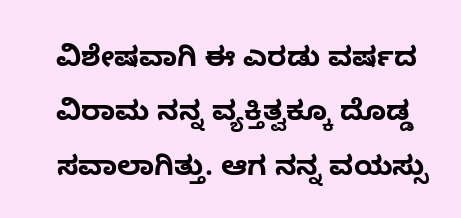ವಿಶೇಷವಾಗಿ ಈ ಎರಡು ವರ್ಷದ ವಿರಾಮ ನನ್ನ ವ್ಯಕ್ತಿತ್ವಕ್ಕೂ ದೊಡ್ಡ ಸವಾಲಾಗಿತ್ತು. ಆಗ ನನ್ನ ವಯಸ್ಸು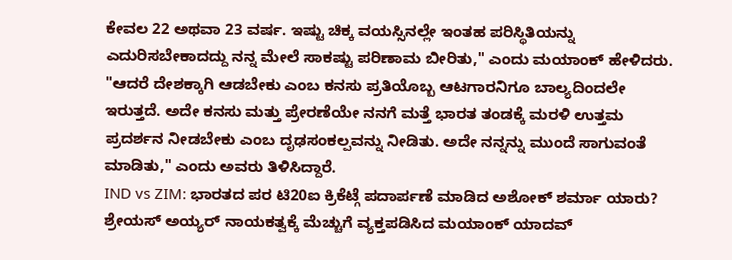ಕೇವಲ 22 ಅಥವಾ 23 ವರ್ಷ. ಇಷ್ಟು ಚಿಕ್ಕ ವಯಸ್ಸಿನಲ್ಲೇ ಇಂತಹ ಪರಿಸ್ಥಿತಿಯನ್ನು ಎದುರಿಸಬೇಕಾದದ್ದು ನನ್ನ ಮೇಲೆ ಸಾಕಷ್ಟು ಪರಿಣಾಮ ಬೀರಿತು," ಎಂದು ಮಯಾಂಕ್ ಹೇಳಿದರು.
"ಆದರೆ ದೇಶಕ್ಕಾಗಿ ಆಡಬೇಕು ಎಂಬ ಕನಸು ಪ್ರತಿಯೊಬ್ಬ ಆಟಗಾರನಿಗೂ ಬಾಲ್ಯದಿಂದಲೇ ಇರುತ್ತದೆ. ಅದೇ ಕನಸು ಮತ್ತು ಪ್ರೇರಣೆಯೇ ನನಗೆ ಮತ್ತೆ ಭಾರತ ತಂಡಕ್ಕೆ ಮರಳಿ ಉತ್ತಮ ಪ್ರದರ್ಶನ ನೀಡಬೇಕು ಎಂಬ ದೃಢಸಂಕಲ್ಪವನ್ನು ನೀಡಿತು. ಅದೇ ನನ್ನನ್ನು ಮುಂದೆ ಸಾಗುವಂತೆ ಮಾಡಿತು," ಎಂದು ಅವರು ತಿಳಿಸಿದ್ದಾರೆ.
IND vs ZIM: ಭಾರತದ ಪರ ಟಿ20ಐ ಕ್ರಿಕೆಟ್ಗೆ ಪದಾರ್ಪಣೆ ಮಾಡಿದ ಅಶೋಕ್ ಶರ್ಮಾ ಯಾರು?
ಶ್ರೇಯಸ್ ಅಯ್ಯರ್ ನಾಯಕತ್ವಕ್ಕೆ ಮೆಚ್ಚುಗೆ ವ್ಯಕ್ತಪಡಿಸಿದ ಮಯಾಂಕ್ ಯಾದವ್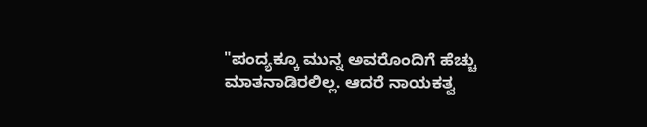"ಪಂದ್ಯಕ್ಕೂ ಮುನ್ನ ಅವರೊಂದಿಗೆ ಹೆಚ್ಚು ಮಾತನಾಡಿರಲಿಲ್ಲ. ಆದರೆ ನಾಯಕತ್ವ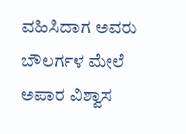ವಹಿಸಿದಾಗ ಅವರು ಬೌಲರ್ಗಳ ಮೇಲೆ ಅಪಾರ ವಿಶ್ವಾಸ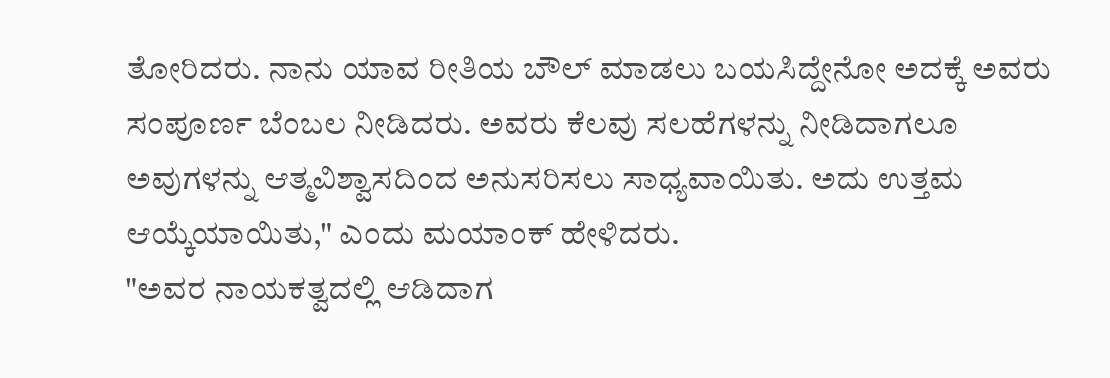ತೋರಿದರು. ನಾನು ಯಾವ ರೀತಿಯ ಬೌಲ್ ಮಾಡಲು ಬಯಸಿದ್ದೇನೋ ಅದಕ್ಕೆ ಅವರು ಸಂಪೂರ್ಣ ಬೆಂಬಲ ನೀಡಿದರು. ಅವರು ಕೆಲವು ಸಲಹೆಗಳನ್ನು ನೀಡಿದಾಗಲೂ ಅವುಗಳನ್ನು ಆತ್ಮವಿಶ್ವಾಸದಿಂದ ಅನುಸರಿಸಲು ಸಾಧ್ಯವಾಯಿತು. ಅದು ಉತ್ತಮ ಆಯ್ಕೆಯಾಯಿತು," ಎಂದು ಮಯಾಂಕ್ ಹೇಳಿದರು.
"ಅವರ ನಾಯಕತ್ವದಲ್ಲಿ ಆಡಿದಾಗ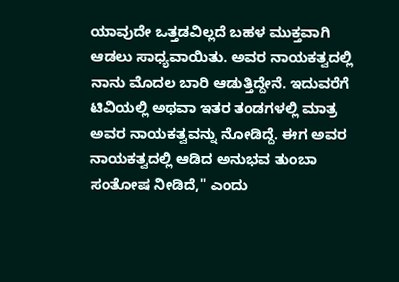ಯಾವುದೇ ಒತ್ತಡವಿಲ್ಲದೆ ಬಹಳ ಮುಕ್ತವಾಗಿ ಆಡಲು ಸಾಧ್ಯವಾಯಿತು. ಅವರ ನಾಯಕತ್ವದಲ್ಲಿ ನಾನು ಮೊದಲ ಬಾರಿ ಆಡುತ್ತಿದ್ದೇನೆ. ಇದುವರೆಗೆ ಟಿವಿಯಲ್ಲಿ ಅಥವಾ ಇತರ ತಂಡಗಳಲ್ಲಿ ಮಾತ್ರ ಅವರ ನಾಯಕತ್ವವನ್ನು ನೋಡಿದ್ದೆ. ಈಗ ಅವರ ನಾಯಕತ್ವದಲ್ಲಿ ಆಡಿದ ಅನುಭವ ತುಂಬಾ ಸಂತೋಷ ನೀಡಿದೆ," ಎಂದು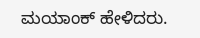ಮಯಾಂಕ್ ಹೇಳಿದರು.